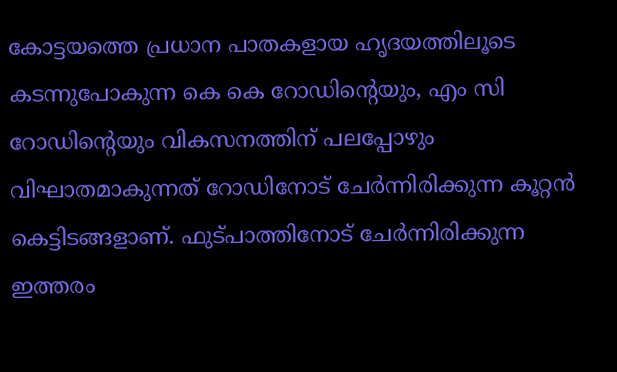കോട്ടയത്തെ പ്രധാന പാതകളായ ഹൃദയത്തിലൂടെ കടന്നുപോകുന്ന കെ കെ റോഡിന്റെയും, എം സി റോഡിന്റെയും വികസനത്തിന് പലപ്പോഴും വിഘാതമാകുന്നത് റോഡിനോട് ചേർന്നിരിക്കുന്ന കൂറ്റൻ കെട്ടിടങ്ങളാണ്. ഫുട്പാത്തിനോട് ചേർന്നിരിക്കുന്ന ഇത്തരം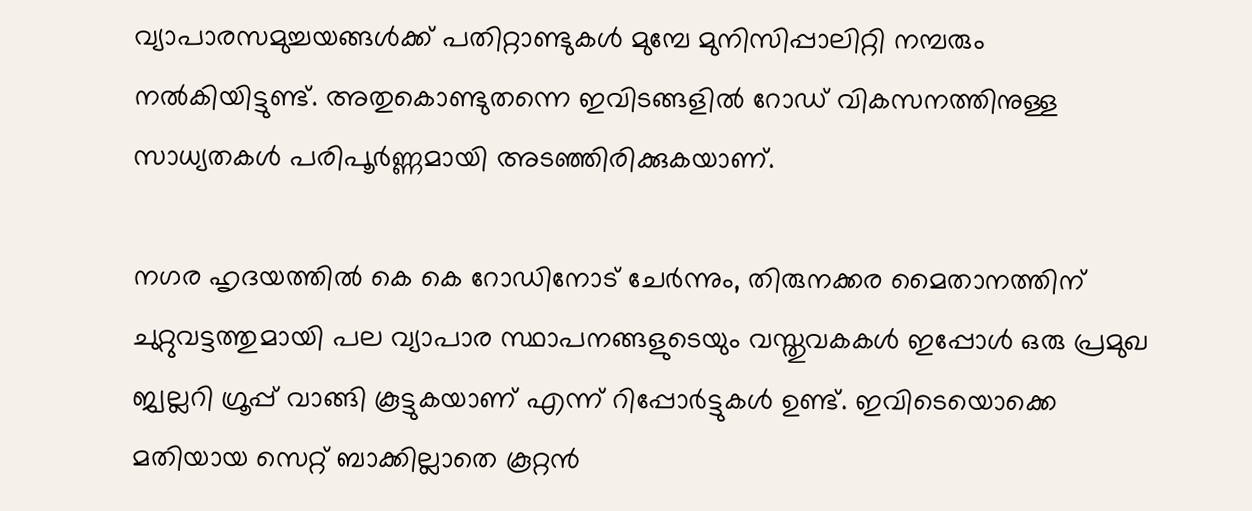വ്യാപാരസമുച്ചയങ്ങൾക്ക് പതിറ്റാണ്ടുകൾ മുമ്പേ മുനിസിപ്പാലിറ്റി നമ്പരും നൽകിയിട്ടുണ്ട്. അതുകൊണ്ടുതന്നെ ഇവിടങ്ങളിൽ റോഡ് വികസനത്തിനുള്ള സാധ്യതകൾ പരിപൂർണ്ണമായി അടഞ്ഞിരിക്കുകയാണ്.

നഗര ഹൃദയത്തിൽ കെ കെ റോഡിനോട് ചേർന്നും, തിരുനക്കര മൈതാനത്തിന് ചുറ്റുവട്ടത്തുമായി പല വ്യാപാര സ്ഥാപനങ്ങളുടെയും വസ്തുവകകൾ ഇപ്പോൾ ഒരു പ്രമുഖ ജ്വല്ലറി ഗ്രൂപ്പ് വാങ്ങി കൂട്ടുകയാണ് എന്ന് റിപ്പോർട്ടുകൾ ഉണ്ട്. ഇവിടെയൊക്കെ മതിയായ സെറ്റ് ബാക്കില്ലാതെ കൂറ്റൻ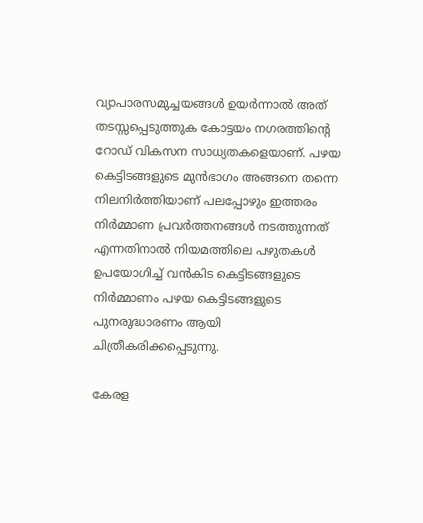വ്യാപാരസമുച്ചയങ്ങൾ ഉയർന്നാൽ അത് തടസ്സപ്പെടുത്തുക കോട്ടയം നഗരത്തിന്റെ റോഡ് വികസന സാധ്യതകളെയാണ്. പഴയ കെട്ടിടങ്ങളുടെ മുൻഭാഗം അങ്ങനെ തന്നെ നിലനിർത്തിയാണ് പലപ്പോഴും ഇത്തരം നിർമ്മാണ പ്രവർത്തനങ്ങൾ നടത്തുന്നത് എന്നതിനാൽ നിയമത്തിലെ പഴുതകൾ ഉപയോഗിച്ച് വൻകിട കെട്ടിടങ്ങളുടെ നിർമ്മാണം പഴയ കെട്ടിടങ്ങളുടെ പുനരുദ്ധാരണം ആയി ചിത്രീകരിക്കപ്പെടുന്നു.

കേരള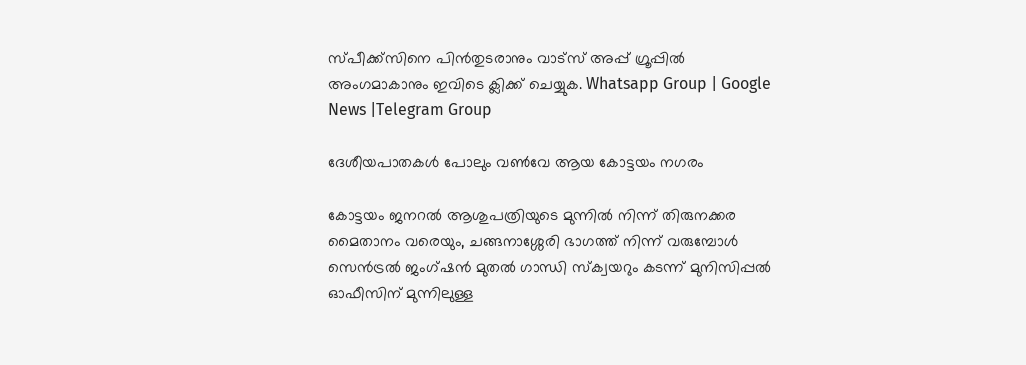സ്പീക്ക്സിനെ പിൻതുടരാനും വാട്സ് അപ്പ് ഗ്രൂപ്പിൽ അംഗമാകാനും ഇവിടെ ക്ലിക്ക് ചെയ്യുക. Whatsapp Group | Google News |Telegram Group

ദേശീയപാതകൾ പോലും വൺവേ ആയ കോട്ടയം നഗരം

കോട്ടയം ജനറൽ ആശുപത്രിയുടെ മുന്നിൽ നിന്ന് തിരുനക്കര മൈതാനം വരെയും, ചങ്ങനാശ്ശേരി ഭാഗത്ത് നിന്ന് വരുമ്പോൾ സെൻട്രൽ ജംഗ്ഷൻ മുതൽ ഗാന്ധി സ്ക്വയറും കടന്ന് മുനിസിപ്പൽ ഓഫീസിന് മുന്നിലുള്ള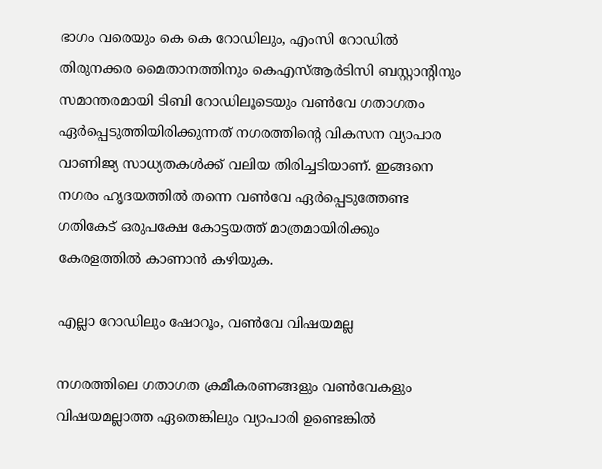ഭാഗം വരെയും കെ കെ റോഡിലും, എംസി റോഡിൽ തിരുനക്കര മൈതാനത്തിനും കെഎസ്ആർടിസി ബസ്റ്റാന്റിനും സമാന്തരമായി ടിബി റോഡിലൂടെയും വൺവേ ഗതാഗതം ഏർപ്പെടുത്തിയിരിക്കുന്നത് നഗരത്തിന്റെ വികസന വ്യാപാര വാണിജ്യ സാധ്യതകൾക്ക് വലിയ തിരിച്ചടിയാണ്. ഇങ്ങനെ നഗരം ഹൃദയത്തിൽ തന്നെ വൺവേ ഏർപ്പെടുത്തേണ്ട ഗതികേട് ഒരുപക്ഷേ കോട്ടയത്ത് മാത്രമായിരിക്കും കേരളത്തിൽ കാണാൻ കഴിയുക.

എല്ലാ റോഡിലും ഷോറൂം, വൺവേ വിഷയമല്ല

നഗരത്തിലെ ഗതാഗത ക്രമീകരണങ്ങളും വൺവേകളും വിഷയമല്ലാത്ത ഏതെങ്കിലും വ്യാപാരി ഉണ്ടെങ്കിൽ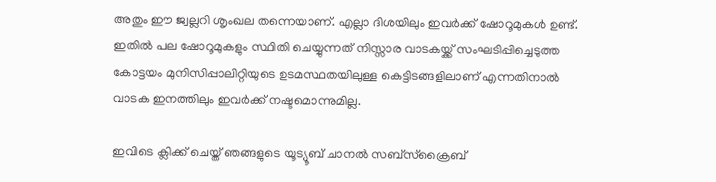അതും ഈ ജ്വല്ലറി ശൃംഖല തന്നെയാണ്. എല്ലാ ദിശയിലും ഇവർക്ക് ഷോറൂമുകൾ ഉണ്ട്. ഇതിൽ പല ഷോറൂമുകളും സ്ഥിതി ചെയ്യുന്നത് നിസ്സാര വാടകയ്ക്ക് സംഘടിപ്പിച്ചെടുത്ത കോട്ടയം മുനിസിപ്പാലിറ്റിയുടെ ഉടമസ്ഥതയിലുള്ള കെട്ടിടങ്ങളിലാണ് എന്നതിനാൽ വാടക ഇനത്തിലും ഇവർക്ക് നഷ്ടമൊന്നുമില്ല.

ഇവിടെ ക്ലിക്ക് ചെയ്ത് ഞങ്ങളുടെ യൂട്യൂബ് ചാനൽ സബ്സ്ക്രൈബ്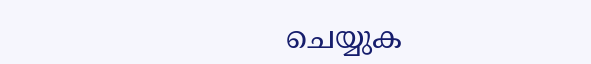ചെയ്യുക